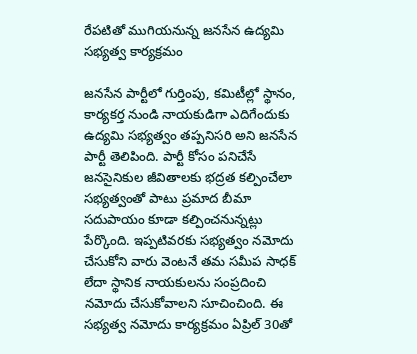రేపటితో ముగియనున్న జనసేన ఉద్యమి సభ్యత్వ కార్యక్రమం

జనసేన పార్టీలో గుర్తింపు, కమిటీల్లో స్థానం, కార్యకర్త నుండి నాయకుడిగా ఎదిగేందుకు ఉద్యమి సభ్యత్వం తప్పనిసరి అని జనసేన పార్టీ తెలిపింది. పార్టీ కోసం పనిచేసే జనసైనికుల జీవితాలకు భద్రత కల్పించేలా సభ్యత్వంతో పాటు ప్రమాద బీమా సదుపాయం కూడా కల్పించనున్నట్లు పేర్కొంది. ఇప్పటివరకు సభ్యత్వం నమోదు చేసుకోని వారు వెంటనే తమ సమీప సాధక్ లేదా స్థానిక నాయకులను సంప్రదించి నమోదు చేసుకోవాలని సూచించింది. ఈ సభ్యత్వ నమోదు కార్యక్రమం ఏప్రిల్ 30తో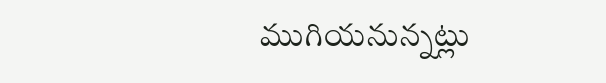ముగియనున్నట్లు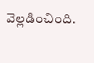వెల్లడించింది.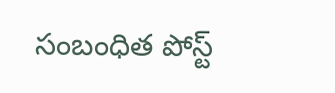సంబంధిత పోస్ట్